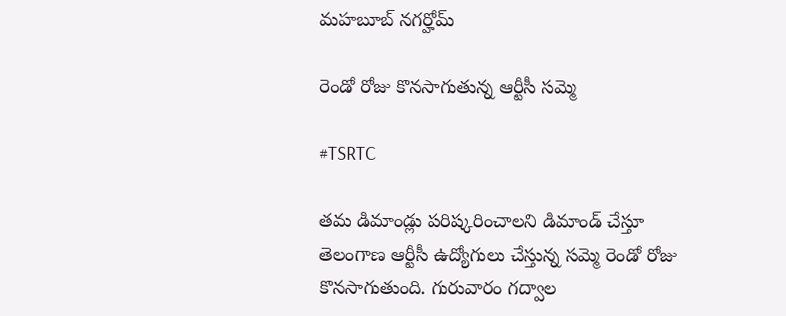మహబూబ్ నగర్హోమ్

రెండో రోజు కొనసాగుతున్న ఆర్టీసీ సమ్మె

#TSRTC

తమ డిమాండ్లు పరిష్కరించాలని డిమాండ్ చేస్తూ తెలంగాణ ఆర్టీసీ ఉద్యోగులు చేస్తున్న సమ్మె రెండో రోజు కొనసాగుతుంది. గురువారం గద్వాల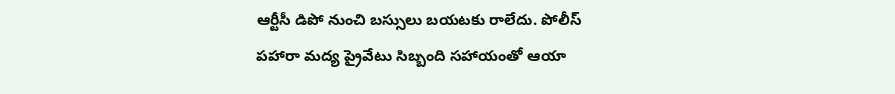ఆర్టీసీ డిపో నుంచి బస్సులు బయటకు రాలేదు. పోలీస్ పహారా మద్య ప్రైవేటు సిబ్బంది సహాయంతో ఆయా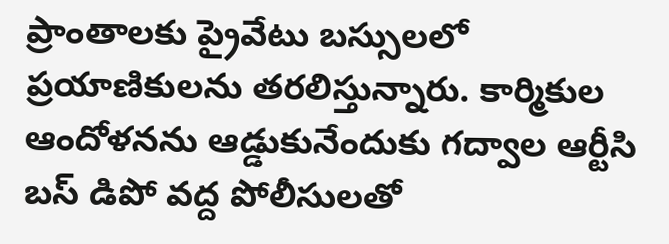ప్రాంతాలకు ప్రైవేటు బస్సులలో ప్రయాణికులను తరలిస్తున్నారు. కార్మికుల ఆందోళనను ఆడ్డుకునేందుకు గద్వాల ఆర్టీసి బస్‌ డిపో వద్ద పోలీసులతో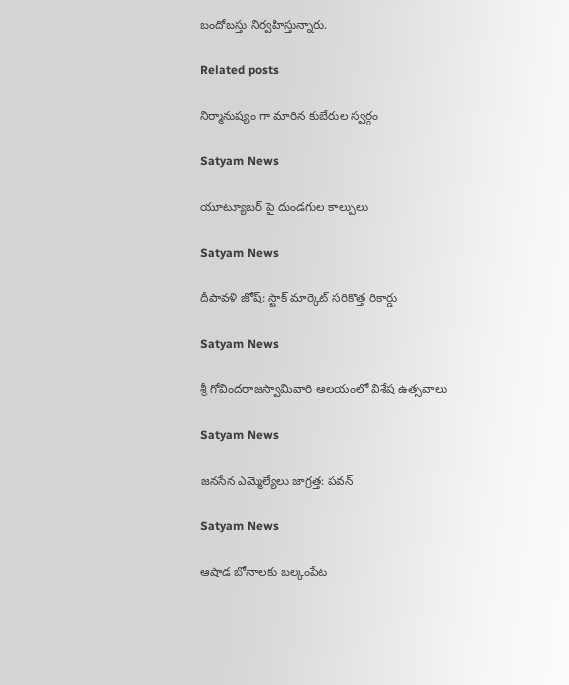బందోబస్తు నిర్వహిస్తున్నారు.

Related posts

నిర్మానుష్యం గా మారిన కుబేరుల స్వర్గం

Satyam News

యూట్యూబర్ పై దుండగుల కాల్పులు

Satyam News

దీపావళి జోష్: స్టాక్ మార్కెట్ సరికొత్త రికార్డు

Satyam News

శ్రీ గోవిందరాజస్వామివారి ఆలయంలో విశేష ఉత్సవాలు

Satyam News

జనసేన ఎమ్మెల్యేలు జాగ్రత్త: పవన్

Satyam News

ఆషాడ బోనాలకు బల్కంపేట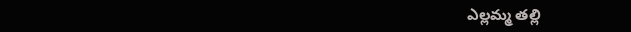ఎల్లమ్మ తల్లి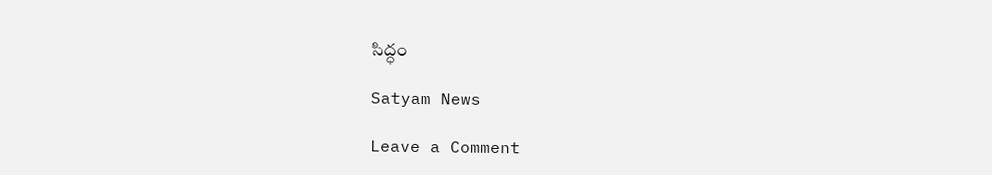సిద్ధం

Satyam News

Leave a Comment